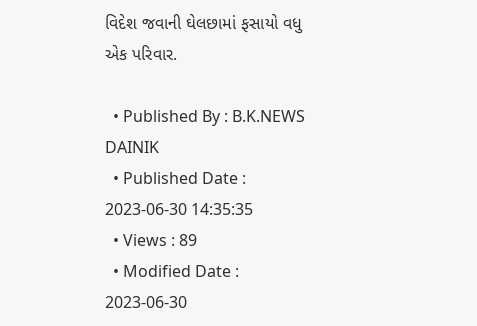વિદેશ જવાની ઘેલછામાં ફસાયો વધુ એક પરિવાર.

  • Published By : B.K.NEWS DAINIK
  • Published Date : 2023-06-30 14:35:35
  • Views : 89
  • Modified Date : 2023-06-30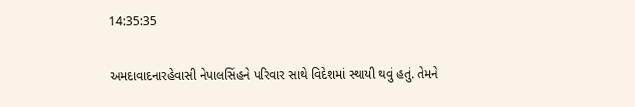14:35:35

અમદાવાદનારહેવાસી નેપાલસિંહને પરિવાર સાથે વિદેશમાં સ્થાયી થવું હતું. તેમને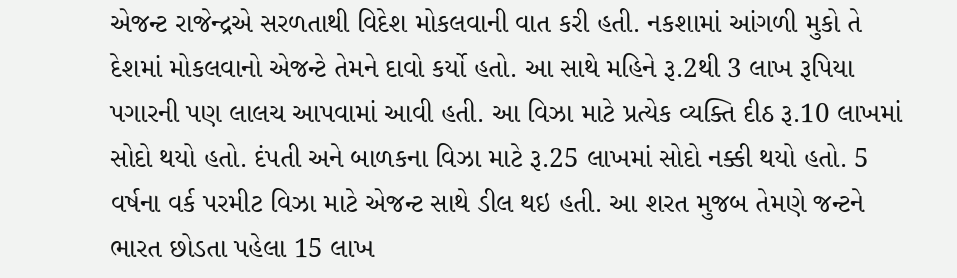એજન્ટ રાજેન્દ્રએ સરળતાથી વિદેશ મોકલવાની વાત કરી હતી. નકશામાં આંગળી મુકો તે દેશમાં મોકલવાનો એજન્ટે તેમને દાવો કર્યો હતો. આ સાથે મહિને રૂ.2થી 3 લાખ રૂપિયા પગારની પણ લાલચ આપવામાં આવી હતી. આ વિઝા માટે પ્રત્યેક વ્યક્તિ દીઠ રૂ.10 લાખમાં સોદો થયો હતો. દંપતી અને બાળકના વિઝા માટે રૂ.25 લાખમાં સોદો નક્કી થયો હતો. 5 વર્ષના વર્ક પરમીટ વિઝા માટે એજન્ટ સાથે ડીલ થઇ હતી. આ શરત મુજબ તેમણે જન્ટને ભારત છોડતા પહેલા 15 લાખ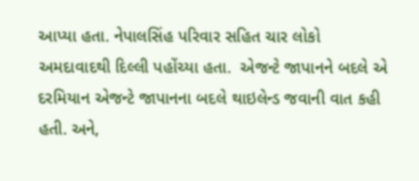આપ્યા હતા. નેપાલસિંહ પરિવાર સહિત ચાર લોકો અમદાવાદથી દિલ્લી પહોંચ્યા હતા.  એજન્ટે જાપાનને બદલે એ દરમિયાન એજન્ટે જાપાનના બદલે થાઇલેન્ડ જવાની વાત કહી હતી. અને,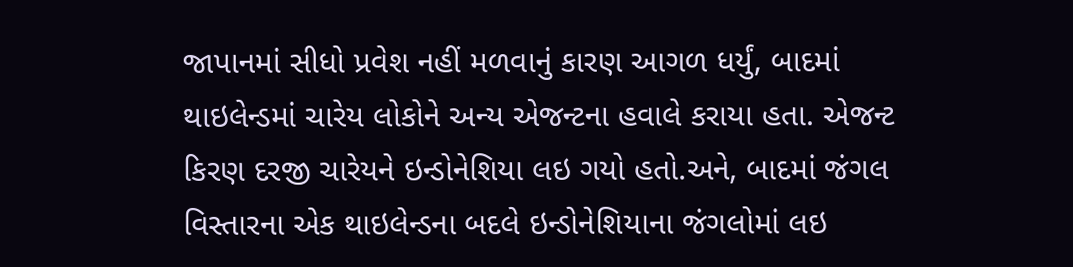જાપાનમાં સીધો પ્રવેશ નહીં મળવાનું કારણ આગળ ધર્યું, બાદમાં થાઇલેન્ડમાં ચારેય લોકોને અન્ય એજન્ટના હવાલે કરાયા હતા. એજન્ટ કિરણ દરજી ચારેયને ઇન્ડોનેશિયા લઇ ગયો હતો.અને, બાદમાં જંગલ વિસ્તારના એક થાઇલેન્ડના બદલે ઇન્ડોનેશિયાના જંગલોમાં લઇ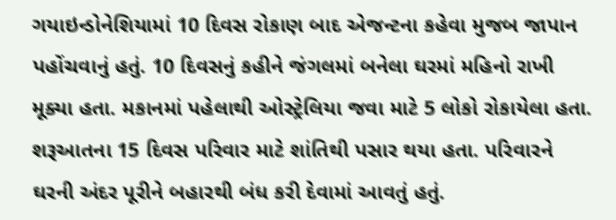ગયાઇન્ડોનેશિયામાં 10 દિવસ રોકાણ બાદ એજન્ટના કહેવા મુજબ જાપાન પહોંચવાનું હતું. 10 દિવસનું કહીને જંગલમાં બનેલા ઘરમાં મહિનો રાખી મૂક્યા હતા. મકાનમાં પહેલાથી ઓસ્ટ્રેલિયા જવા માટે 5 લોકો રોકાયેલા હતા. શરૂઆતના 15 દિવસ પરિવાર માટે શાંતિથી પસાર થયા હતા. પરિવારને ઘરની અંદર પૂરીને બહારથી બંધ કરી દેવામાં આવતું હતું.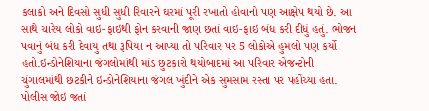કલાકો અને દિવસો સુધી સુધી રિવારને ઘરમાં પૂરી રખાતો હોવાનો પણ આક્ષેપ થયો છે. આ સાથે ચારેય લોકો વાઇ-ફાઇથી ફોન કરવાની જાણ છતાં વાઇ-ફાઇ બંધ કરી દીધું હતું. ભોજન પવાનું બંધ કરી દેવાયુ તથા રૂપિયા ન આપ્યા તો પરિવાર પર 5 લોકોએ હુમલો પણ કર્યો હતો.ઇન્ડોનેશિયાના જંગલોમાંથી માંડ છુટકારો થયોબાદમાં આ પરિવાર એજન્ટોની ચુંગાલમાંથી છટકીને ઇન્ડોનેશિયાના જંગલ ખુંદીને એક સુમસામ રસ્તા પર પહોંચ્યા હતા. પોલીસ જોઇ જતાં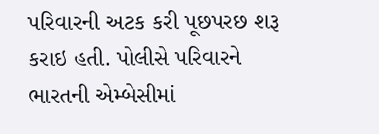પરિવારની અટક કરી પૂછપરછ શરૂ કરાઇ હતી. પોલીસે પરિવારને ભારતની એમ્બેસીમાં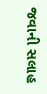જવાની સલાહ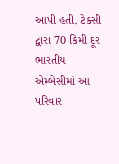આપી હતી. ટેક્સી દ્વારા 70 કિમી દૂર ભારતીય એમ્બેસીમાં આ પરિવાર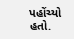પહોંચ્યો હતો.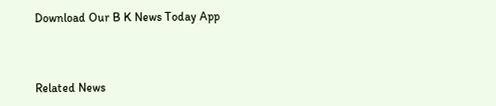Download Our B K News Today App



Related News